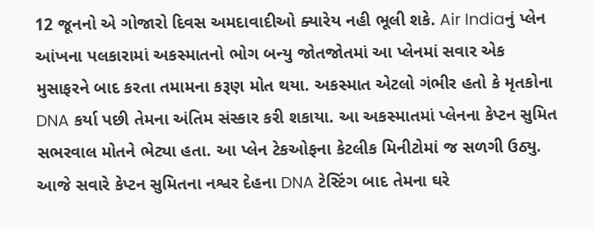12 જૂનનો એ ગોજારો દિવસ અમદાવાદીઓ ક્યારેય નહી ભૂલી શકે. Air Indiaનું પ્લેન આંખના પલકારામાં અકસ્માતનો ભોગ બન્યુ જોતજોતમાં આ પ્લેનમાં સવાર એક મુસાફરને બાદ કરતા તમામના કરૂણ મોત થયા. અકસ્માત એટલો ગંભીર હતો કે મૃતકોના DNA કર્યા પછી તેમના અંતિમ સંસ્કાર કરી શકાયા. આ અકસ્માતમાં પ્લેનના કેપ્ટન સુમિત સભરવાલ મોતને ભેટ્યા હતા. આ પ્લેન ટેકઓફના કેટલીક મિનીટોમાં જ સળગી ઉઠ્યુ. આજે સવારે કેપ્ટન સુમિતના નશ્વર દેહના DNA ટેસ્ટિંગ બાદ તેમના ઘરે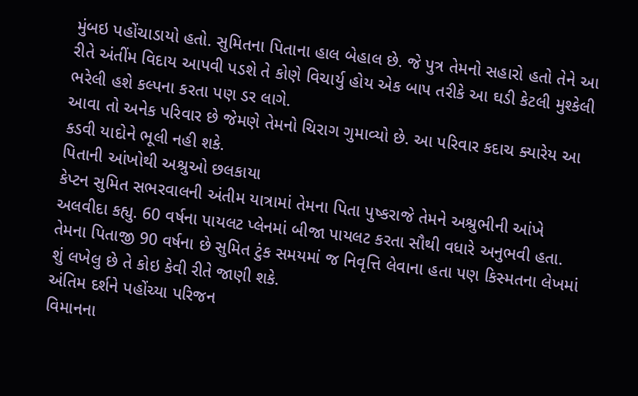મુંબઇ પહોંચાડાયો હતો. સુમિતના પિતાના હાલ બેહાલ છે. જે પુત્ર તેમનો સહારો હતો તેને આ રીતે અંતીંમ વિદાય આપવી પડશે તે કોણે વિચાર્યુ હોય એક બાપ તરીકે આ ઘડી કેટલી મુશ્કેલી ભરેલી હશે કલ્પના કરતા પણ ડર લાગે.
આવા તો અનેક પરિવાર છે જેમણે તેમનો ચિરાગ ગુમાવ્યો છે. આ પરિવાર કદાચ ક્યારેય આ કડવી યાદોને ભૂલી નહી શકે.
પિતાની આંખોથી અશ્રુઓ છલકાયા
કેપ્ટન સુમિત સભરવાલની અંતીમ યાત્રામાં તેમના પિતા પુષ્કરાજે તેમને અશ્રુભીની આંખે અલવીદા કહ્યુ. 60 વર્ષના પાયલટ પ્લેનમાં બીજા પાયલટ કરતા સૌથી વધારે અનુભવી હતા. તેમના પિતાજી 90 વર્ષના છે સુમિત ટુંક સમયમાં જ નિવૃત્તિ લેવાના હતા પણ કિસ્મતના લેખમાં શું લખેલુ છે તે કોઇ કેવી રીતે જાણી શકે.
અંતિમ દર્શને પહોંચ્યા પરિજન
વિમાનના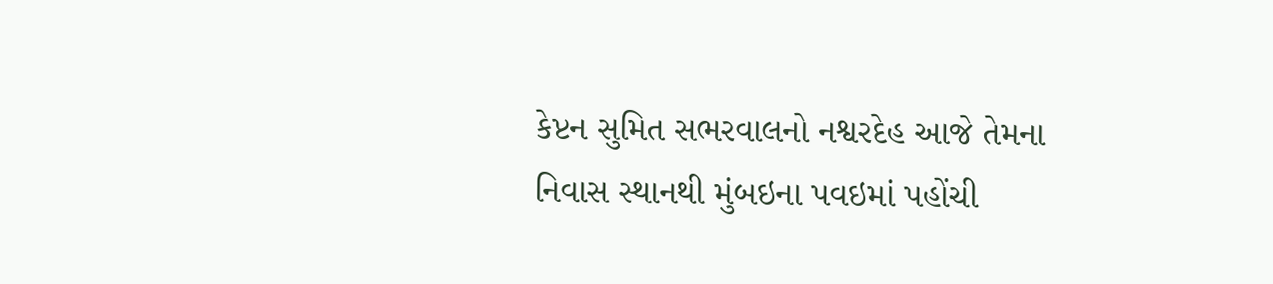કેપ્ટન સુમિત સભરવાલનો નશ્વરદેહ આજે તેમના નિવાસ સ્થાનથી મુંબઇના પવઇમાં પહોંચી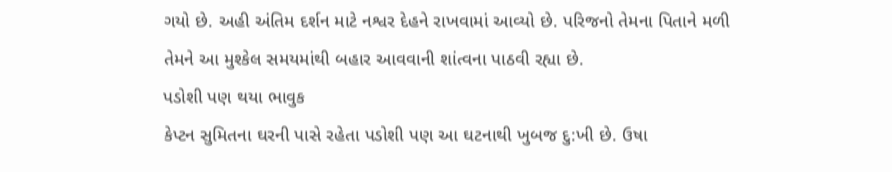ગયો છે. અહી અંતિમ દર્શન માટે નશ્વર દેહને રાખવામાં આવ્યો છે. પરિજનો તેમના પિતાને મળી તેમને આ મુશ્કેલ સમયમાંથી બહાર આવવાની શાંત્વના પાઠવી રહ્યા છે.
પડોશી પણ થયા ભાવુક
કેપ્ટન સુમિતના ઘરની પાસે રહેતા પડોશી પણ આ ઘટનાથી ખુબજ દુ:ખી છે. ઉષા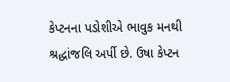કેપ્ટનના પડોશીએ ભાવુક મનથી શ્રદ્ધાંજલિ અર્પી છે. ઉષા કેપ્ટન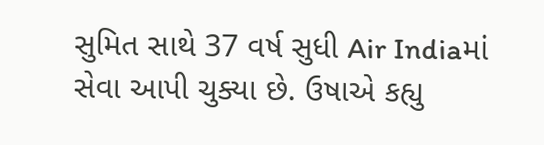સુમિત સાથે 37 વર્ષ સુધી Air Indiaમાં સેવા આપી ચુક્યા છે. ઉષાએ કહ્યુ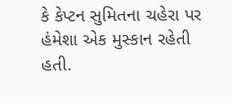કે કેપ્ટન સુમિતના ચહેરા પર હંમેશા એક મુસ્કાન રહેતી હતી.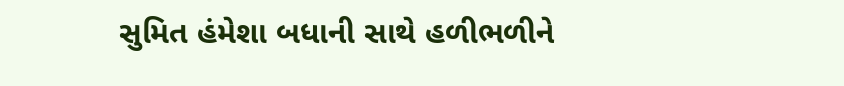સુમિત હંમેશા બધાની સાથે હળીભળીને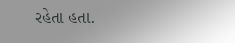રહેતા હતા.